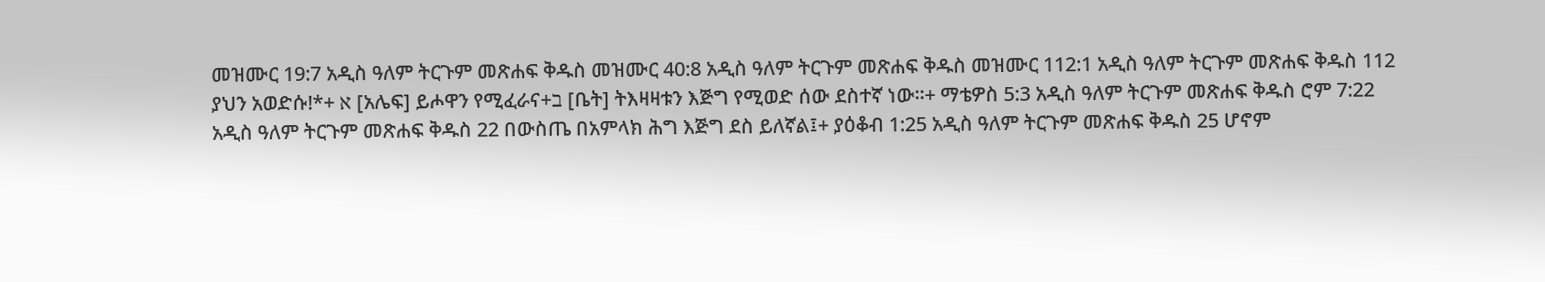መዝሙር 19:7 አዲስ ዓለም ትርጉም መጽሐፍ ቅዱስ መዝሙር 40:8 አዲስ ዓለም ትርጉም መጽሐፍ ቅዱስ መዝሙር 112:1 አዲስ ዓለም ትርጉም መጽሐፍ ቅዱስ 112 ያህን አወድሱ!*+ א [አሌፍ] ይሖዋን የሚፈራና+ב [ቤት] ትእዛዛቱን እጅግ የሚወድ ሰው ደስተኛ ነው።+ ማቴዎስ 5:3 አዲስ ዓለም ትርጉም መጽሐፍ ቅዱስ ሮም 7:22 አዲስ ዓለም ትርጉም መጽሐፍ ቅዱስ 22 በውስጤ በአምላክ ሕግ እጅግ ደስ ይለኛል፤+ ያዕቆብ 1:25 አዲስ ዓለም ትርጉም መጽሐፍ ቅዱስ 25 ሆኖም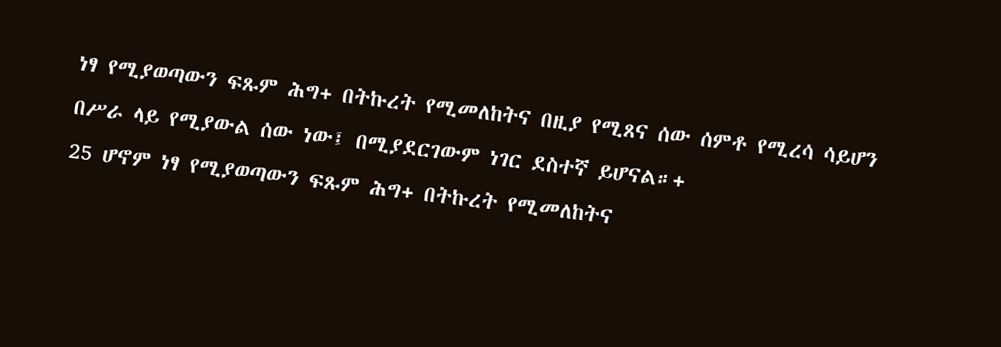ነፃ የሚያወጣውን ፍጹም ሕግ+ በትኩረት የሚመለከትና በዚያ የሚጸና ሰው ሰምቶ የሚረሳ ሳይሆን በሥራ ላይ የሚያውል ሰው ነው፤ በሚያደርገውም ነገር ደስተኛ ይሆናል።+
25 ሆኖም ነፃ የሚያወጣውን ፍጹም ሕግ+ በትኩረት የሚመለከትና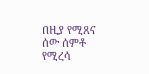በዚያ የሚጸና ሰው ሰምቶ የሚረሳ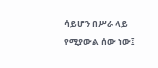ሳይሆን በሥራ ላይ የሚያውል ሰው ነው፤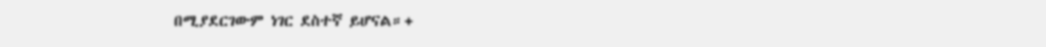በሚያደርገውም ነገር ደስተኛ ይሆናል።+